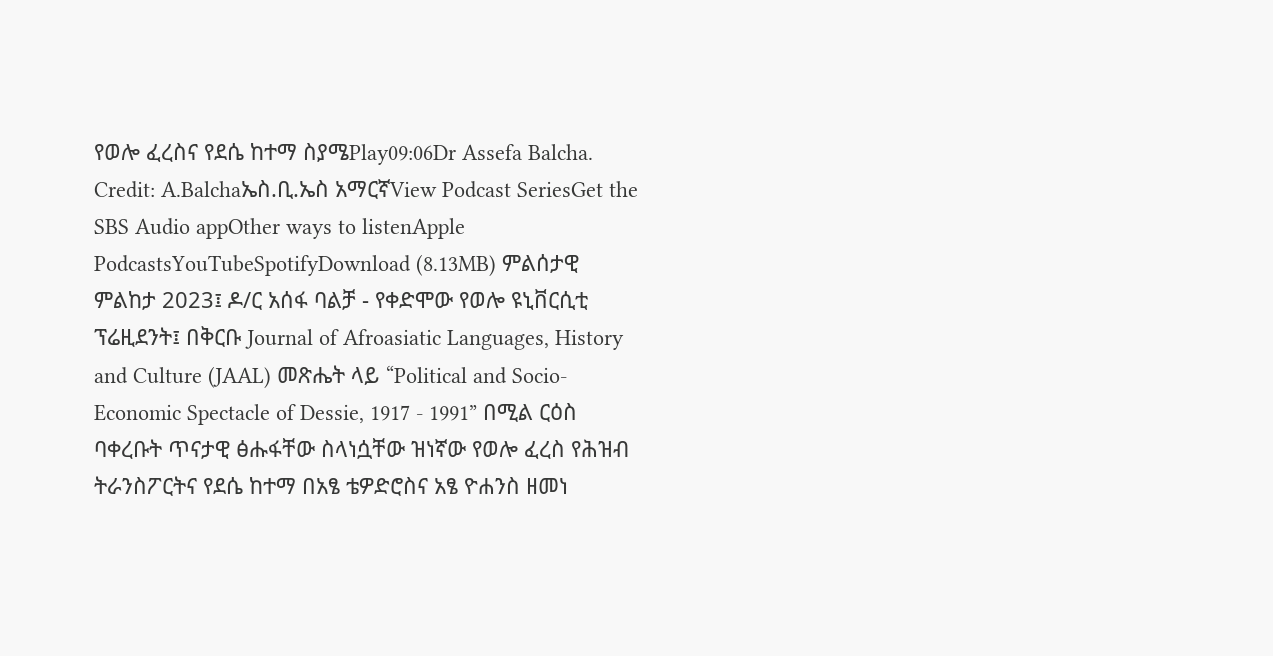የወሎ ፈረስና የደሴ ከተማ ስያሜPlay09:06Dr Assefa Balcha. Credit: A.Balchaኤስ.ቢ.ኤስ አማርኛView Podcast SeriesGet the SBS Audio appOther ways to listenApple PodcastsYouTubeSpotifyDownload (8.13MB) ምልሰታዊ ምልከታ 2023፤ ዶ/ር አሰፋ ባልቻ - የቀድሞው የወሎ ዩኒቨርሲቲ ፕሬዚደንት፤ በቅርቡ Journal of Afroasiatic Languages, History and Culture (JAAL) መጽሔት ላይ “Political and Socio-Economic Spectacle of Dessie, 1917 - 1991” በሚል ርዕስ ባቀረቡት ጥናታዊ ፅሑፋቸው ስላነሷቸው ዝነኛው የወሎ ፈረስ የሕዝብ ትራንስፖርትና የደሴ ከተማ በአፄ ቴዎድሮስና አፄ ዮሐንስ ዘመነ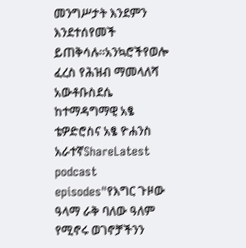መንግሥታት እንደምን እንደተሰየመች ይጠቅሳሉ።አንኳሮችየወሎ ፈረስ የሕዝብ ማመላለሻ አውቶቡስደሴ ከተማዳግማዊ አፄ ቴዎድሮስና አፄ ዮሐንስ አራተኛShareLatest podcast episodes"የእግር ጉዞው ዓላማ ራቅ ባለው ዓለም የሚኖሩ ወገኖቻችንን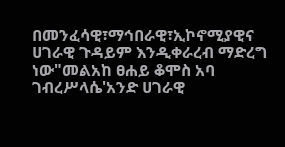በመንፈሳዊ፣ማኅበራዊ፣ኢኮኖሚያዊና ሀገራዊ ጉዳይም እንዲቀራረብ ማድረግ ነው"መልአከ ፀሐይ ቆሞስ አባ ገብረሥላሴ'አንድ ሀገራዊ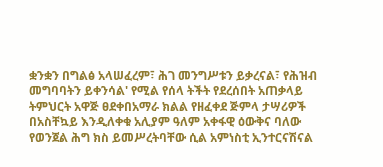ቋንቋን በግልፅ አላሠፈረም፣ ሕገ መንግሥቱን ይቃረናል፣ የሕዝብ መግባባትን ይቀንሳል' የሚል የሰላ ትችት የደረሰበት አጠቃላይ ትምህርት አዋጅ ፀደቀበአማራ ክልል የዘፈቀደ ጅምላ ታሣሪዎች በአስቸኳይ እንዲለቀቁ አሊያም ዓለም አቀፋዊ ዕውቅና ባለው የወንጀል ሕግ ክስ ይመሥረትባቸው ሲል አምነስቲ ኢንተርናሽናል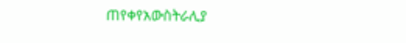ጠየቀየአውስትራሊያ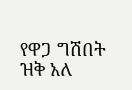የዋጋ ግሽበት ዝቅ አለ